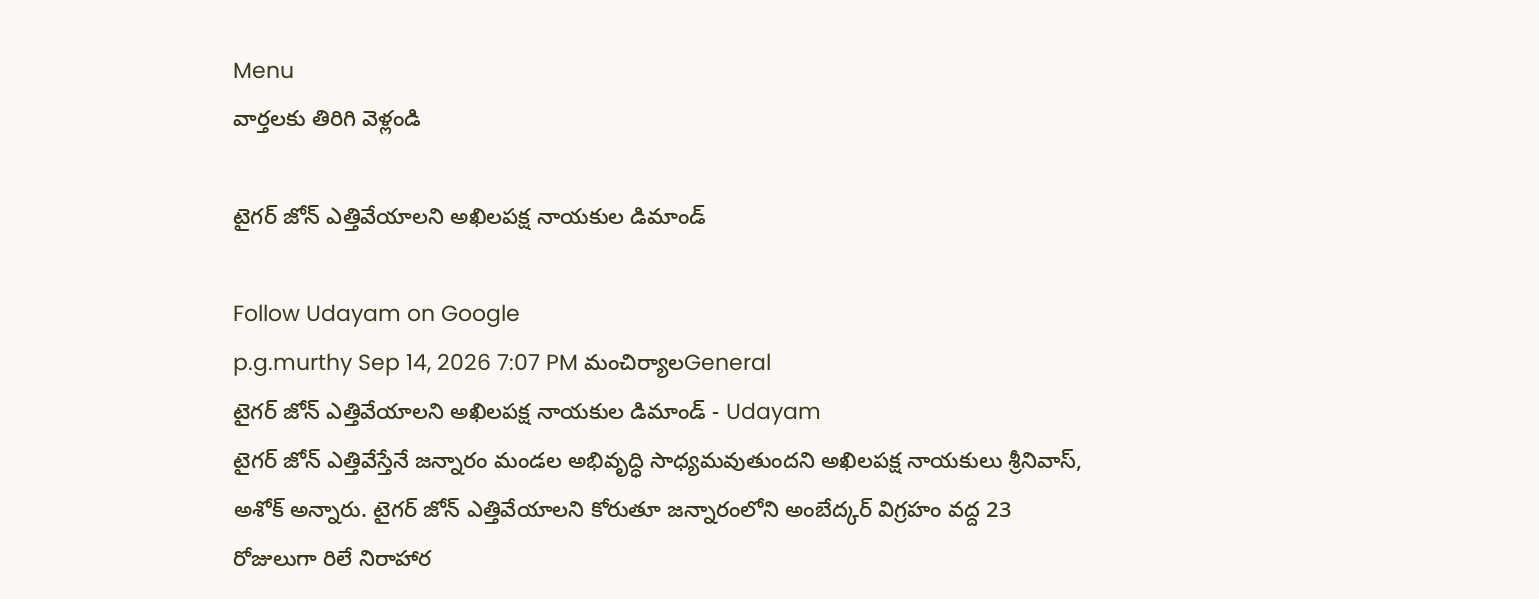Menu
వార్తలకు తిరిగి వెళ్లండి

టైగర్ జోన్ ఎత్తివేయాలని అఖిలపక్ష నాయకుల డిమాండ్

Follow Udayam on Google
p.g.murthy Sep 14, 2026 7:07 PM మంచిర్యాలGeneral
టైగర్ జోన్ ఎత్తివేయాలని అఖిలపక్ష నాయకుల డిమాండ్ - Udayam
టైగర్ జోన్ ఎత్తివేస్తేనే జన్నారం మండల అభివృద్ధి సాధ్యమవుతుందని అఖిలపక్ష నాయకులు శ్రీనివాస్, అశోక్ అన్నారు. టైగర్ జోన్ ఎత్తివేయాలని కోరుతూ జన్నారంలోని అంబేద్కర్ విగ్రహం వద్ద 23 రోజులుగా రిలే నిరాహార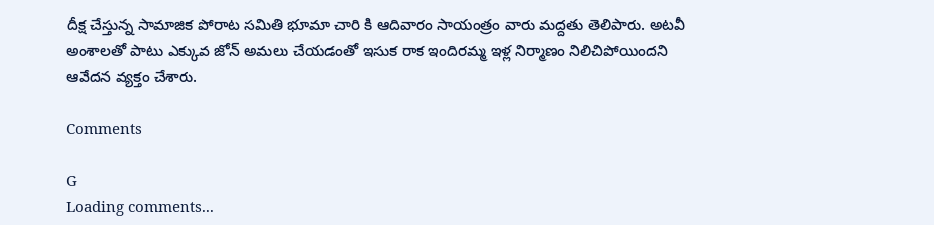దీక్ష చేస్తున్న సామాజిక పోరాట సమితి భూమా చారి కి ఆదివారం సాయంత్రం వారు మద్దతు తెలిపారు. అటవీ అంశాలతో పాటు ఎక్కువ జోన్ అమలు చేయడంతో ఇసుక రాక ఇందిరమ్మ ఇళ్ల నిర్మాణం నిలిచిపోయిందని ఆవేదన వ్యక్తం చేశారు.

Comments

G
Loading comments...